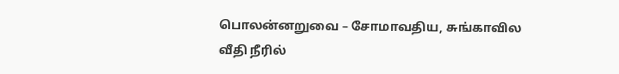பொலன்னறுவை – சோமாவதிய, சுங்காவில வீதி நீரில்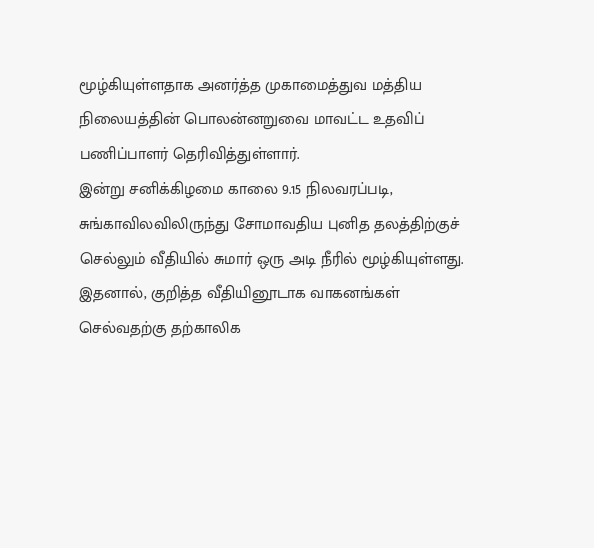மூழ்கியுள்ளதாக அனர்த்த முகாமைத்துவ மத்திய நிலையத்தின் பொலன்னறுவை மாவட்ட உதவிப் பணிப்பாளர் தெரிவித்துள்ளார்.
இன்று சனிக்கிழமை காலை 9.15 நிலவரப்படி, சுங்காவிலவிலிருந்து சோமாவதிய புனித தலத்திற்குச் செல்லும் வீதியில் சுமார் ஒரு அடி நீரில் மூழ்கியுள்ளது.
இதனால், குறித்த வீதியினூடாக வாகனங்கள் செல்வதற்கு தற்காலிக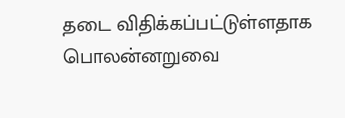தடை விதிக்கப்பட்டுள்ளதாக பொலன்னறுவை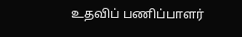உதவிப் பணிப்பாளர்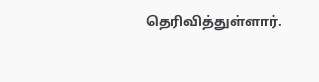தெரிவித்துள்ளார்.